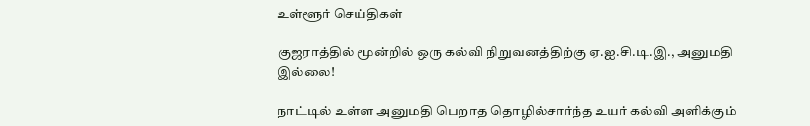உள்ளூர் செய்திகள்

குஜராத்தில் மூன்றில் ஒரு கல்வி நிறுவனத்திற்கு ஏ.ஐ.சி.டி.இ., அனுமதி இல்லை!

நாட்டில் உள்ள அனுமதி பெறாத தொழில்சார்ந்த உயர் கல்வி அளிக்கும்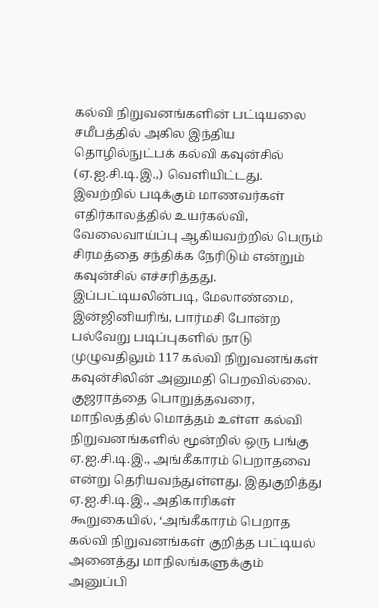கல்வி நிறுவனங்களின் பட்டியலை சமீபத்தில் அகில இந்திய தொழில்நுட்பக் கல்வி கவுன்சில் (ஏ.ஐ.சி.டி.இ.,) வெளியிட்டது. இவற்றில் படிக்கும் மாணவர்கள் எதிர்காலத்தில் உயர்கல்வி, வேலைவாய்ப்பு ஆகியவற்றில் பெரும் சிரமத்தை சந்திக்க நேரிடும் என்றும் கவுன்சில் எச்சரித்தது. இப்பட்டியலின்படி, மேலாண்மை, இன்ஜினியரிங், பார்மசி போன்ற பல்வேறு படிப்புகளில் நாடு முழுவதிலும் 117 கல்வி நிறுவனங்கள் கவுன்சிலின் அனுமதி பெறவில்லை. குஜராத்தை பொறுத்தவரை, மாநிலத்தில் மொத்தம் உள்ள கல்வி நிறுவனங்களில் மூன்றில் ஒரு பங்கு ஏ.ஐ.சி.டி.இ., அங்கீகாரம் பெறாதவை என்று தெரியவந்துள்ளது. இதுகுறித்து ஏ.ஐ.சி.டி.இ., அதிகாரிகள் கூறுகையில், ‘அங்கீகாரம் பெறாத கல்வி நிறுவனங்கள் குறித்த பட்டியல் அனைத்து மாநிலங்களுக்கும் அனுப்பி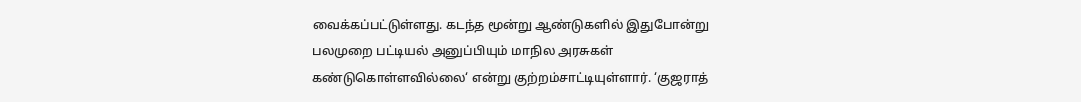வைக்கப்பட்டுள்ளது. கடந்த மூன்று ஆண்டுகளில் இதுபோன்று பலமுறை பட்டியல் அனுப்பியும் மாநில அரசுகள் கண்டுகொள்ளவில்லை‘ என்று குற்றம்சாட்டியுள்ளார். ‘குஜராத்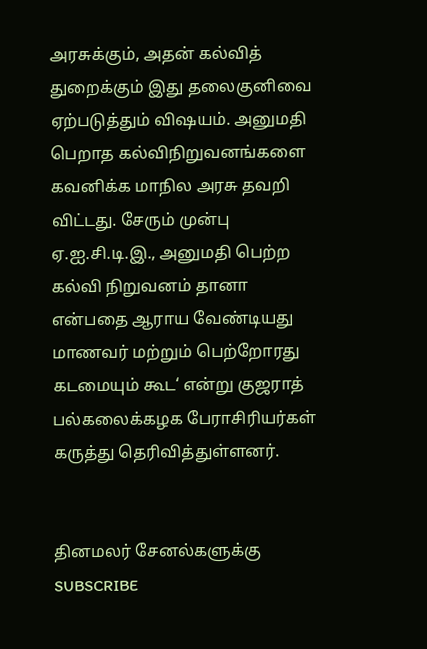அரசுக்கும், அதன் கல்வித் துறைக்கும் இது தலைகுனிவை ஏற்படுத்தும் விஷயம். அனுமதி பெறாத கல்விநிறுவனங்களை கவனிக்க மாநில அரசு தவறி விட்டது. சேரும் முன்பு ஏ.ஐ.சி.டி.இ., அனுமதி பெற்ற கல்வி நிறுவனம் தானா என்பதை ஆராய வேண்டியது மாணவர் மற்றும் பெற்றோரது கடமையும் கூட‘ என்று குஜராத் பல்கலைக்கழக பேராசிரியர்கள் கருத்து தெரிவித்துள்ளனர்.


தினமலர் சேனல்களுக்கு SUBSCRIBE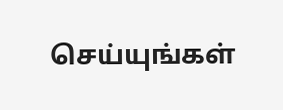செய்யுங்கள்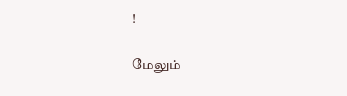!

மேலும்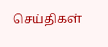செய்திகள்